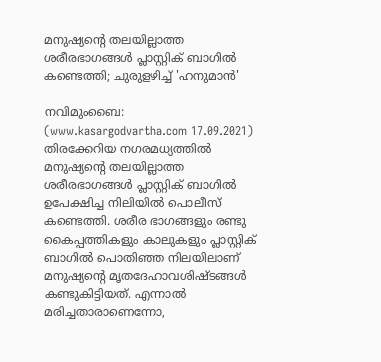മനുഷ്യന്റെ തലയില്ലാത്ത ശരീരഭാഗങ്ങള്‍ പ്ലാസ്റ്റിക് ബാഗില്‍ കണ്ടെത്തി; ചുരുളഴിച്ച് 'ഹനുമാന്‍'

നവിമുംബൈ: (www.kasargodvartha.com 17.09.2021) തിരക്കേറിയ നഗരമധ്യത്തില്‍ മനുഷ്യന്റെ തലയില്ലാത്ത ശരീരഭാഗങ്ങള്‍ പ്ലാസ്റ്റിക് ബാഗില്‍ ഉപേക്ഷിച്ച നിലിയില്‍ പൊലീസ് കണ്ടെത്തി. ശരീര ഭാഗങ്ങളും രണ്ടു കൈപ്പത്തികളും കാലുകളും പ്ലാസ്റ്റിക് ബാഗില്‍ പൊതിഞ്ഞ നിലയിലാണ് മനുഷ്യന്റെ മൃതദേഹാവശിഷ്ടങ്ങള്‍ കണ്ടുകിട്ടിയത്. എന്നാല്‍ മരിച്ചതാരാണെന്നോ,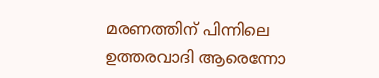മരണത്തിന് പിന്നിലെ ഉത്തരവാദി ആരെന്നോ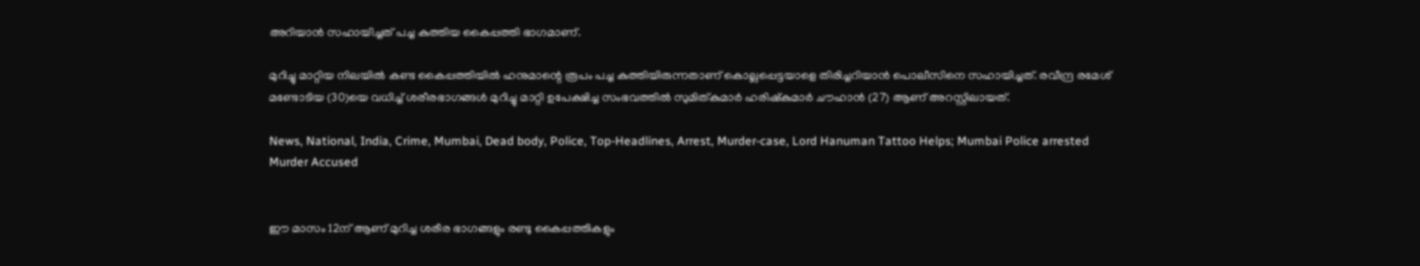അറിയാന്‍ സഹായിച്ചത് പച്ച കുത്തിയ കൈപ്പത്തി ഭാഗമാണ്.

മുറിച്ചു മാറ്റിയ നിലയില്‍ കണ്ട കൈപ്പത്തിയില്‍ ഹനുമാന്റെ രൂപം പച്ച കുത്തിയിരുന്നതാണ് കൊല്ലപ്പെട്ടയാളെ തിരിച്ചറിയാന്‍ പൊലീസിനെ സഹായിച്ചത്. രവീന്ദ്ര രമേശ് മണ്ടോടിയ (30)യെ വധിച്ച് ശരീരഭാഗങ്ങള്‍ മുറിച്ചു മാറ്റി ഉപേക്ഷിച്ച സംഭവത്തില്‍ സുമിത്കുമാര്‍ ഹരിഷ്‌കുമാര്‍ ചൗഹാന്‍ (27) ആണ് അറസ്റ്റിലായത്.

News, National, India, Crime, Mumbai, Dead body, Police, Top-Headlines, Arrest, Murder-case, Lord Hanuman Tattoo Helps; Mumbai Police arrested Murder Accused


ഈ മാസം 12ന് ആണ് മുറിച്ച ശരീര ഭാഗങ്ങളും രണ്ടു കൈപ്പത്തികളും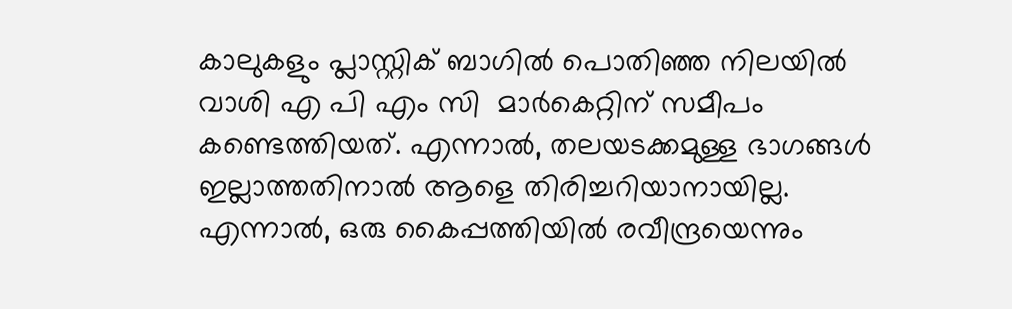കാലുകളും പ്ലാസ്റ്റിക് ബാഗില്‍ പൊതിഞ്ഞ നിലയില്‍ വാശി എ പി എം സി  മാര്‍കെറ്റിന് സമീപം കണ്ടെത്തിയത്. എന്നാല്‍, തലയടക്കമുള്ള ഭാഗങ്ങള്‍ ഇല്ലാത്തതിനാല്‍ ആളെ തിരിച്ചറിയാനായില്ല. എന്നാല്‍, ഒരു കൈപ്പത്തിയില്‍ രവീന്ദ്രയെന്നും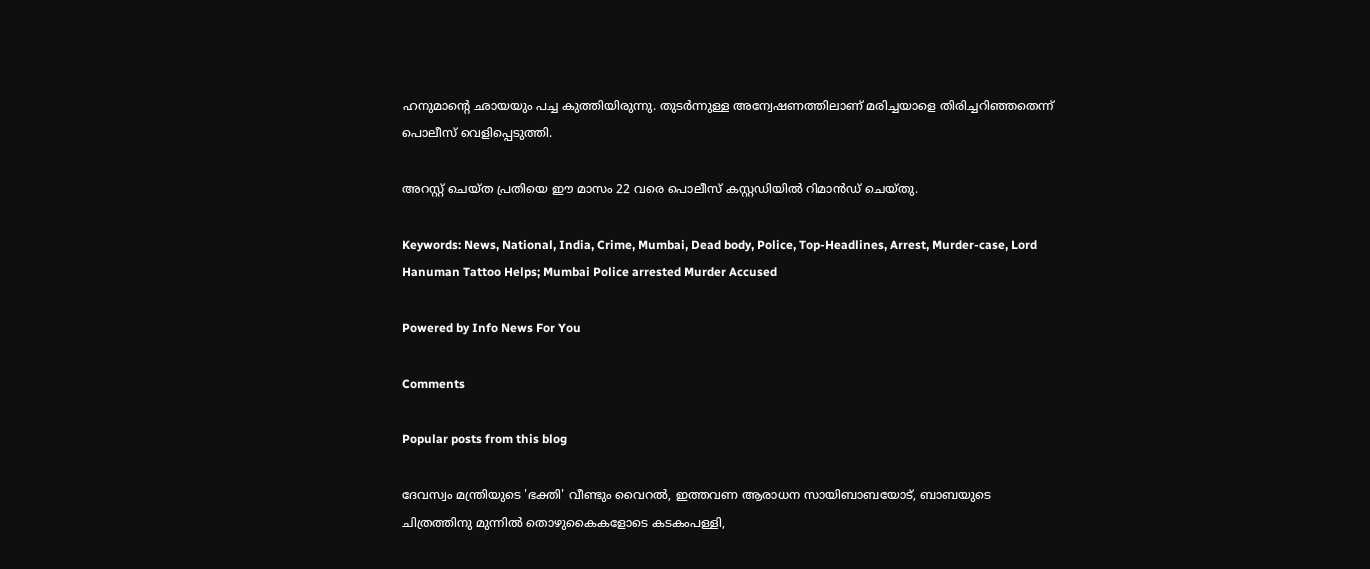ഹനുമാന്റെ ഛായയും പച്ച കുത്തിയിരുന്നു. തുടര്‍ന്നുള്ള അന്വേഷണത്തിലാണ് മരിച്ചയാളെ തിരിച്ചറിഞ്ഞതെന്ന് പൊലീസ് വെളിപ്പെടുത്തി.

അറസ്റ്റ് ചെയ്ത പ്രതിയെ ഈ മാസം 22 വരെ പൊലീസ് കസ്റ്റഡിയില്‍ റിമാന്‍ഡ് ചെയ്തു.

Keywords: News, National, India, Crime, Mumbai, Dead body, Police, Top-Headlines, Arrest, Murder-case, Lord Hanuman Tattoo Helps; Mumbai Police arrested Murder Accused

Powered by Info News For You

Comments

Popular posts from this blog

ദേവസ്വം മന്ത്രിയുടെ 'ഭക്തി' വീണ്ടും വൈറല്‍, ഇത്തവണ ആരാധന സായിബാബയോട്, ബാബയുടെ ചിത്രത്തിനു മുന്നില്‍ തൊഴുകൈകളോടെ കടകംപള്ളി,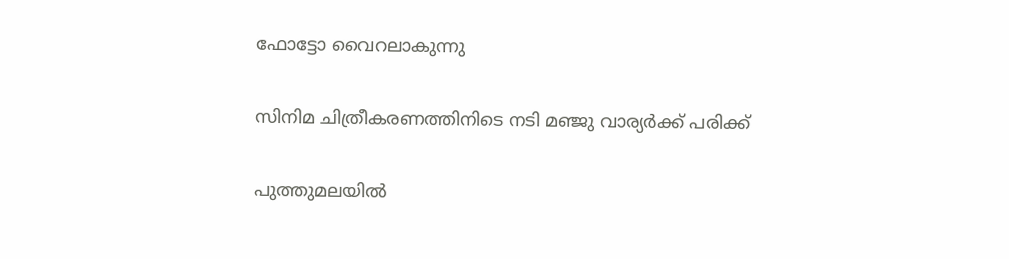ഫോട്ടോ വൈറലാകുന്നു

സിനിമ ചിത്രീകരണത്തിനിടെ നടി മഞ്ജു വാര്യര്‍ക്ക് പരിക്ക്

പുത്തുമലയില്‍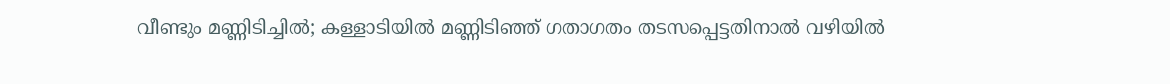വീണ്ടും മണ്ണിടിച്ചില്‍; കള്ളാടിയില്‍ മണ്ണിടിഞ്ഞ് ഗതാഗതം തടസപ്പെട്ടതിനാല്‍ വഴിയില്‍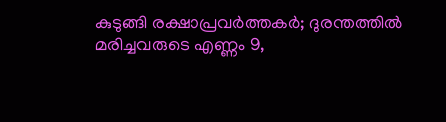കുടുങ്ങി രക്ഷാപ്രവര്‍ത്തകര്‍; ദുരന്തത്തില്‍ മരിച്ചവരുടെ എണ്ണം 9,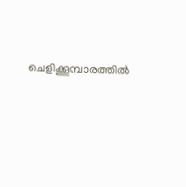ചെളിക്കൂമ്പാരത്തില്‍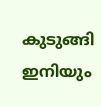കുടുങ്ങി ഇനിയും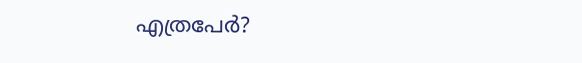എത്രപേര്‍?